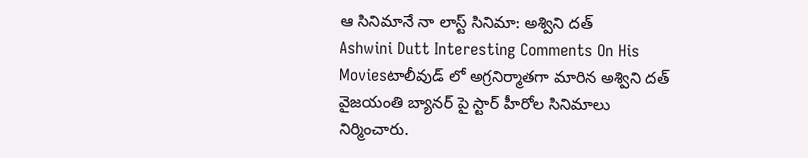ఆ సినిమానే నా లాస్ట్ సినిమా: అశ్విని దత్
Ashwini Dutt Interesting Comments On His Moviesటాలీవుడ్ లో అగ్రనిర్మాతగా మారిన అశ్విని దత్ వైజయంతి బ్యానర్ పై స్టార్ హీరోల సినిమాలు నిర్మించారు.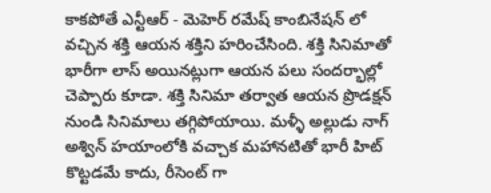కాకపోతే ఎన్టీఆర్ - మెహెర్ రమేష్ కాంబినేషన్ లో వచ్చిన శక్తి ఆయన శక్తిని హరించేసింది. శక్తి సినిమాతో భారీగా లాస్ అయినట్లుగా ఆయన పలు సందర్భాల్లో చెప్పారు కూడా. శక్తి సినిమా తర్వాత ఆయన ప్రొడక్షన్ నుండి సినిమాలు తగ్గిపోయాయి. మళ్ళీ అల్లుడు నాగ్ అశ్విన్ హయాంలోకి వచ్చాక మహానటితో భారీ హిట్ కొట్టడమే కాదు, రీసెంట్ గా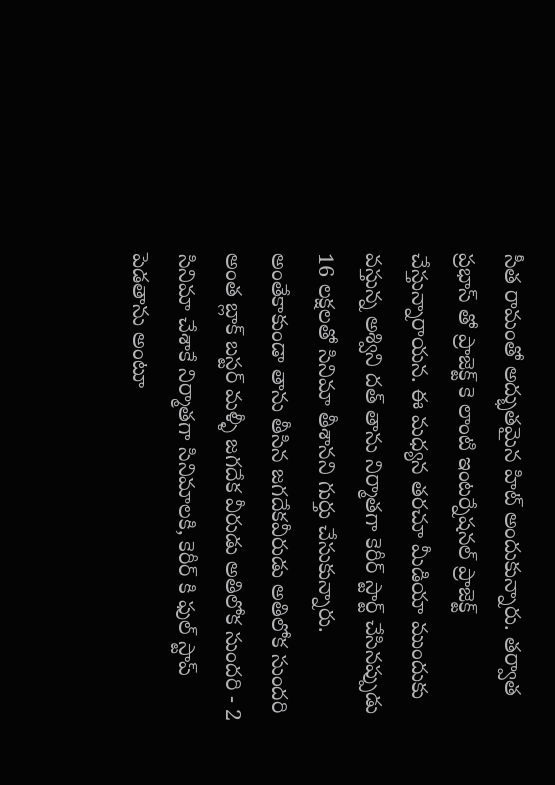సీత రామంతో అద్భుతమైన హిట్ అందుకున్నారు. తర్వాత ప్రభాస్ తో ప్రాజెక్ట్ కె లాంటి ఇంటర్నేషనల్ ప్రాజెక్ట్ చేస్తున్నారాయన. ఈ మధ్యన తరచూ మీడియా ముందుకు వస్తున్న అశ్విని దత్ తాను నిర్మాతగా కెరీర్ స్టార్ట్ చేసినప్పుడు 16 లక్షలతో సినిమా తీశానని గుర్తు చేసుకున్నారు.
అంతేకాకుండా తాను తీసిన జగదేకవీరుడు అతిలోక సుందరి అంత బ్లాక్ బస్టర్ మళ్ళీ జగదేక వీరుడు అతిలోక సుందరి - 2 సినిమా చేశాకే నిర్మాతగా సినిమాలకి, కెరీర్ కి ఫుల్ స్టాప్ పెడతాను అంటూ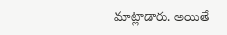మాట్లాడారు. అయితే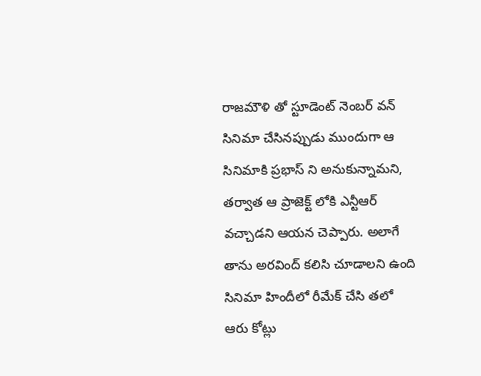రాజమౌళి తో స్టూడెంట్ నెంబర్ వన్ సినిమా చేసినప్పుడు ముందుగా ఆ సినిమాకి ప్రభాస్ ని అనుకున్నామని, తర్వాత ఆ ప్రాజెక్ట్ లోకి ఎన్టీఆర్ వచ్చాడని ఆయన చెప్పారు. అలాగే తాను అరవింద్ కలిసి చూడాలని ఉంది సినిమా హిందీలో రీమేక్ చేసి తలో ఆరు కోట్లు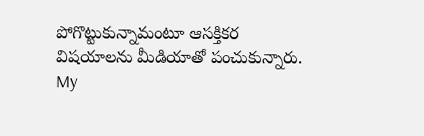పోగొట్టుకున్నామంటూ ఆసక్తికర విషయాలను మీడియాతో పంచుకున్నారు.
My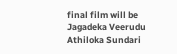final film will be Jagadeka Veerudu Athiloka Sundari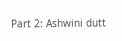Part 2: Ashwini dutt